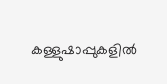കള്ളുഷാപ്പുകളിൽ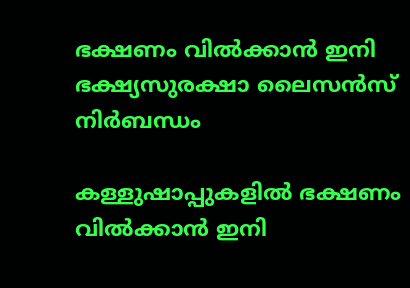ഭക്ഷണം വിൽക്കാൻ ഇനി ഭക്ഷ്യസുരക്ഷാ ലൈസൻസ് നിർബന്ധം

കള്ളുഷാപ്പുകളിൽ ഭക്ഷണം വിൽക്കാൻ ഇനി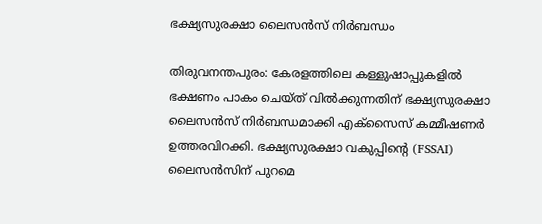ഭക്ഷ്യസുരക്ഷാ ലൈസൻസ് നിർബന്ധം

തിരുവനന്തപുരം: കേരളത്തിലെ കള്ളുഷാപ്പുകളിൽ ഭക്ഷണം പാകം ചെയ്ത് വിൽക്കുന്നതിന് ഭക്ഷ്യസുരക്ഷാ ലൈസൻസ് നിർബന്ധമാക്കി എക്സൈസ് കമ്മീഷണർ ഉത്തരവിറക്കി. ഭക്ഷ്യസുരക്ഷാ വകുപ്പിന്റെ (FSSAI) ലൈസൻസിന് പുറമെ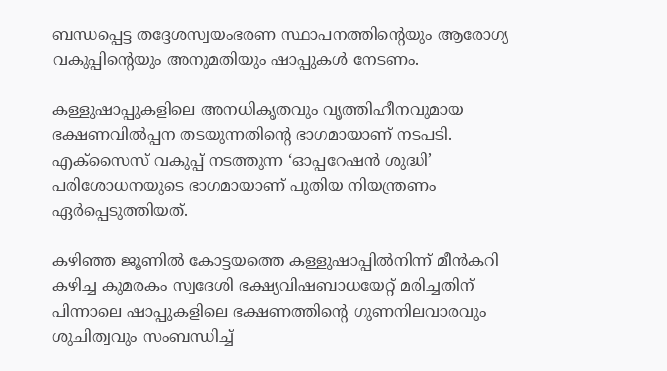ബന്ധപ്പെട്ട തദ്ദേശസ്വയംഭരണ സ്ഥാപനത്തിന്റെയും ആരോഗ്യ വകുപ്പിന്റെയും അനുമതിയും ഷാപ്പുകൾ നേടണം.

കള്ളുഷാപ്പുകളിലെ അനധികൃതവും വൃത്തിഹീനവുമായ ഭക്ഷണവിൽപ്പന തടയുന്നതിന്റെ ഭാഗമായാണ് നടപടി. എക്സൈസ് വകുപ്പ് നടത്തുന്ന ‘ഓപ്പറേഷൻ ശുദ്ധി’ പരിശോധനയുടെ ഭാഗമായാണ് പുതിയ നിയന്ത്രണം ഏർപ്പെടുത്തിയത്.

കഴിഞ്ഞ ജൂണിൽ കോട്ടയത്തെ കള്ളുഷാപ്പിൽനിന്ന് മീൻകറി കഴിച്ച കുമരകം സ്വദേശി ഭക്ഷ്യവിഷബാധയേറ്റ് മരിച്ചതിന് പിന്നാലെ ഷാപ്പുകളിലെ ഭക്ഷണത്തിന്റെ ഗുണനിലവാരവും ശുചിത്വവും സംബന്ധിച്ച്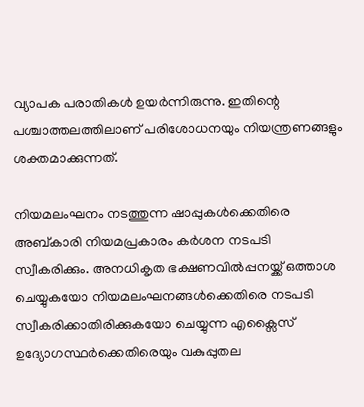വ്യാപക പരാതികൾ ഉയർന്നിരുന്നു. ഇതിന്റെ പശ്ചാത്തലത്തിലാണ് പരിശോധനയും നിയന്ത്രണങ്ങളും ശക്തമാക്കുന്നത്.

നിയമലംഘനം നടത്തുന്ന ഷാപ്പുകൾക്കെതിരെ അബ്കാരി നിയമപ്രകാരം കർശന നടപടി സ്വീകരിക്കും. അനധികൃത ഭക്ഷണവിൽപ്പനയ്ക്ക് ഒത്താശ ചെയ്യുകയോ നിയമലംഘനങ്ങൾക്കെതിരെ നടപടി സ്വീകരിക്കാതിരിക്കുകയോ ചെയ്യുന്ന എക്സൈസ് ഉദ്യോഗസ്ഥർക്കെതിരെയും വകുപ്പുതല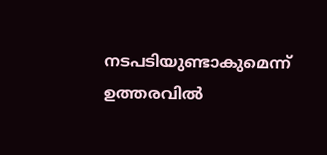നടപടിയുണ്ടാകുമെന്ന് ഉത്തരവിൽ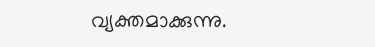വ്യക്തമാക്കുന്നു.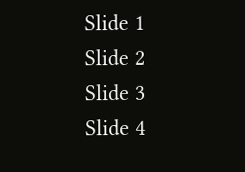Slide 1
Slide 2
Slide 3
Slide 4